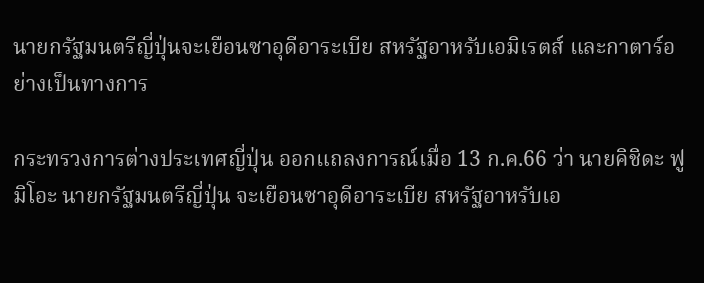นายกรัฐมนตรีญี่ปุ่นจะเยือนซาอุดีอาระเบีย สหรัฐอาหรับเอมิเรตส์ และกาตาร์อย่างเป็นทางการ

กระทรวงการต่างประเทศญี่ปุ่น ออกแถลงการณ์เมื่อ 13 ก.ค.66 ว่า นายคิชิดะ ฟูมิโอะ นายกรัฐมนตรีญี่ปุ่น จะเยือนซาอุดีอาระเบีย สหรัฐอาหรับเอ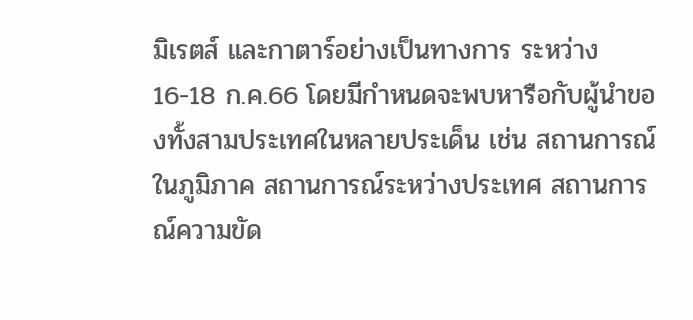มิเรตส์ และกาตาร์อย่างเป็นทางการ ระหว่าง 16-18 ก.ค.66 โดยมีกำหนดจะพบหารือกับผู้นำของทั้งสามประเทศในหลายประเด็น เช่น สถานการณ์ในภูมิภาค สถานการณ์ระหว่างประเทศ สถานการณ์ความขัด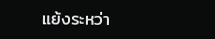แย้งระหว่า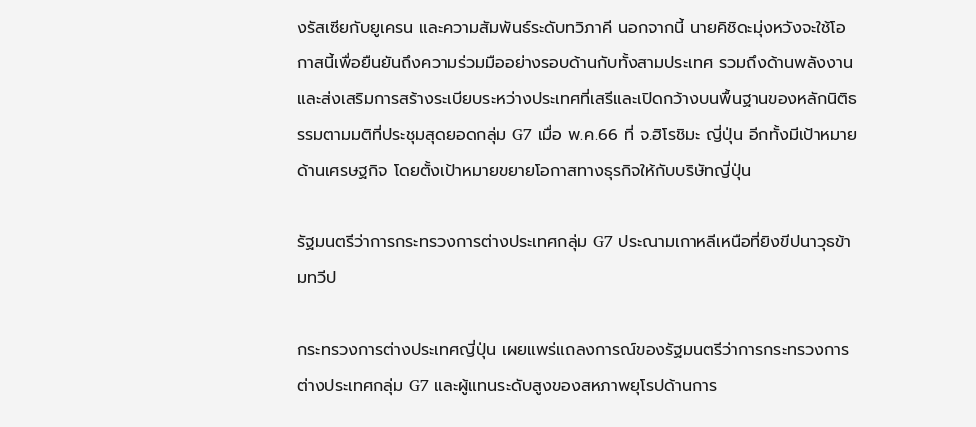งรัสเซียกับยูเครน และความสัมพันธ์ระดับทวิภาคี นอกจากนี้ นายคิชิดะมุ่งหวังจะใช้โอกาสนี้เพื่อยืนยันถึงความร่วมมืออย่างรอบด้านกับทั้งสามประเทศ รวมถึงด้านพลังงาน และส่งเสริมการสร้างระเบียบระหว่างประเทศที่เสรีและเปิดกว้างบนพื้นฐานของหลักนิติธรรมตามมติที่ประชุมสุดยอดกลุ่ม G7 เมื่อ พ.ค.66 ที่ จ.ฮิโรชิมะ ญี่ปุ่น อีกทั้งมีเป้าหมายด้านเศรษฐกิจ โดยตั้งเป้าหมายขยายโอกาสทางธุรกิจให้กับบริษัทญี่ปุ่น

รัฐมนตรีว่าการกระทรวงการต่างประเทศกลุ่ม G7 ประณามเกาหลีเหนือที่ยิงขีปนาวุธข้ามทวีป

กระทรวงการต่างประเทศญี่ปุ่น เผยแพร่แถลงการณ์ของรัฐมนตรีว่าการกระทรวงการต่างประเทศกลุ่ม G7 และผู้แทนระดับสูงของสหภาพยุโรปด้านการ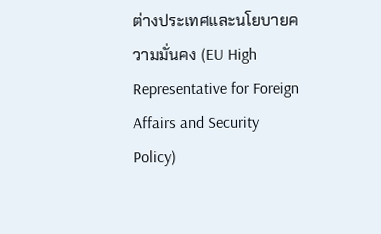ต่างประเทศและนโยบายความมั่นคง (EU High Representative for Foreign Affairs and Security Policy)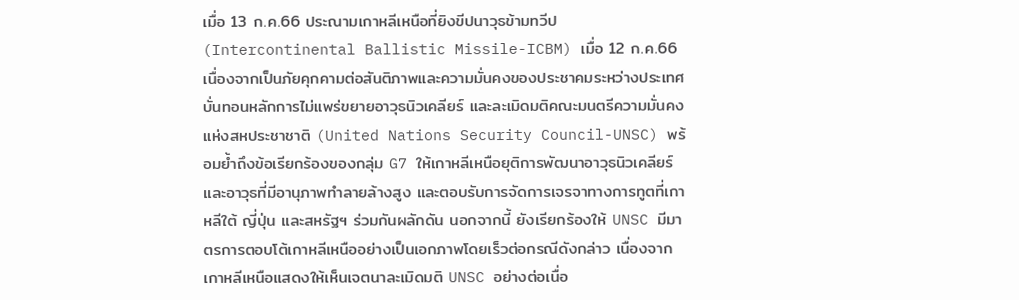เมื่อ 13 ก.ค.66 ประณามเกาหลีเหนือที่ยิงขีปนาวุธข้ามทวีป (Intercontinental Ballistic Missile-ICBM) เมื่อ 12 ก.ค.66 เนื่องจากเป็นภัยคุกคามต่อสันติภาพและความมั่นคงของประชาคมระหว่างประเทศ บั่นทอนหลักการไม่แพร่ขยายอาวุธนิวเคลียร์ และละเมิดมติคณะมนตรีความมั่นคงแห่งสหประชาชาติ (United Nations Security Council-UNSC) พร้อมย้ำถึงข้อเรียกร้องของกลุ่ม G7 ให้เกาหลีเหนือยุติการพัฒนาอาวุธนิวเคลียร์และอาวุธที่มีอานุภาพทำลายล้างสูง และตอบรับการจัดการเจรจาทางการทูตที่เกาหลีใต้ ญี่ปุ่น และสหรัฐฯ ร่วมกันผลักดัน นอกจากนี้ ยังเรียกร้องให้ UNSC มีมาตรการตอบโต้เกาหลีเหนืออย่างเป็นเอกภาพโดยเร็วต่อกรณีดังกล่าว เนื่องจากเกาหลีเหนือแสดงให้เห็นเจตนาละเมิดมติ UNSC อย่างต่อเนื่อ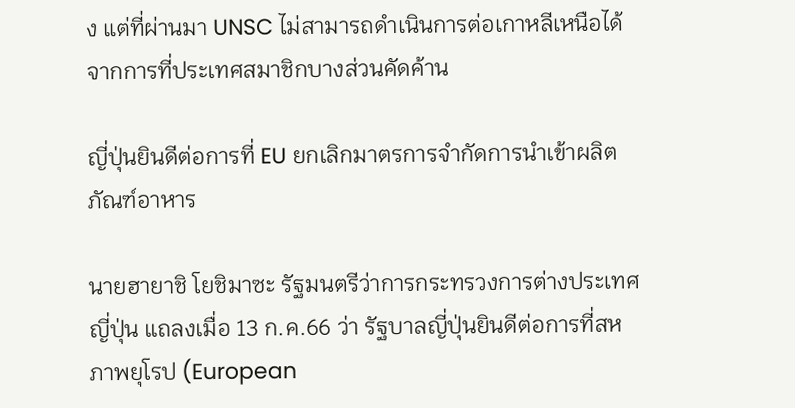ง แต่ที่ผ่านมา UNSC ไม่สามารถดำเนินการต่อเกาหลีเหนือได้จากการที่ประเทศสมาชิกบางส่วนคัดค้าน

ญี่ปุ่นยินดีต่อการที่ EU ยกเลิกมาตรการจำกัดการนำเข้าผลิตภัณฑ์อาหาร

นายฮายาชิ โยชิมาซะ รัฐมนตรีว่าการกระทรวงการต่างประเทศญี่ปุ่น แถลงเมื่อ 13 ก.ค.66 ว่า รัฐบาลญี่ปุ่นยินดีต่อการที่สหภาพยุโรป (European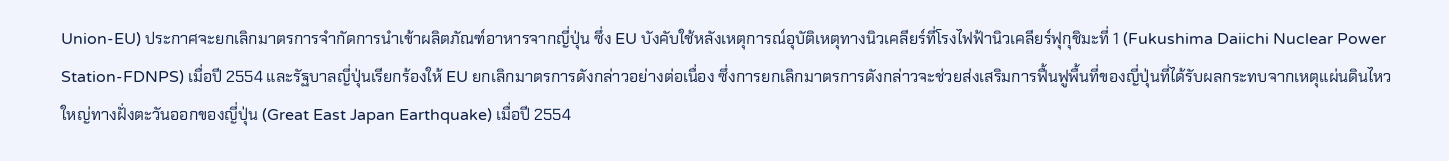Union-EU) ประกาศจะยกเลิกมาตรการจำกัดการนำเข้าผลิตภัณฑ์อาหารจากญี่ปุ่น ซึ่ง EU บังคับใช้หลังเหตุการณ์อุบัติเหตุทางนิวเคลียร์ที่โรงไฟฟ้านิวเคลียร์ฟุกุชิมะที่ 1 (Fukushima Daiichi Nuclear Power Station-FDNPS) เมื่อปี 2554 และรัฐบาลญี่ปุ่นเรียกร้องให้ EU ยกเลิกมาตรการดังกล่าวอย่างต่อเนื่อง ซึ่งการยกเลิกมาตรการดังกล่าวจะช่วยส่งเสริมการฟื้นฟูพื้นที่ของญี่ปุ่นที่ได้รับผลกระทบจากเหตุแผ่นดินไหวใหญ่ทางฝั่งตะวันออกของญี่ปุ่น (Great East Japan Earthquake) เมื่อปี 2554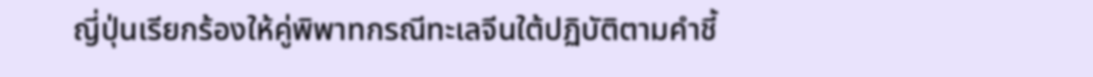ญี่ปุ่นเรียกร้องให้คู่พิพาทกรณีทะเลจีนใต้ปฏิบัติตามคำชี้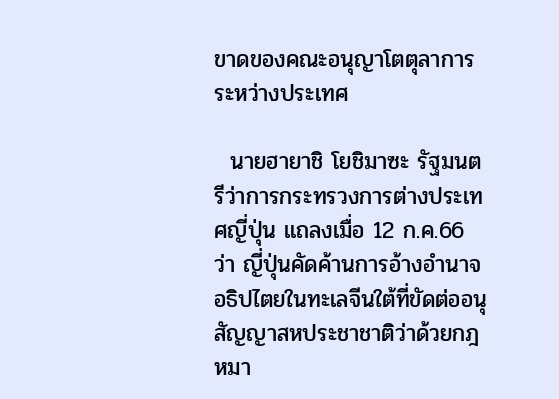ขาดของคณะอนุญาโตตุลาการระหว่างประเทศ

  นายฮายาชิ โยชิมาซะ รัฐมนตรีว่าการกระทรวงการต่างประเทศญี่ปุ่น แถลงเมื่อ 12 ก.ค.66 ว่า ญี่ปุ่นคัดค้านการอ้างอำนาจอธิปไตยในทะเลจีนใต้ที่ขัดต่ออนุสัญญาสหประชาชาติว่าด้วยกฎหมา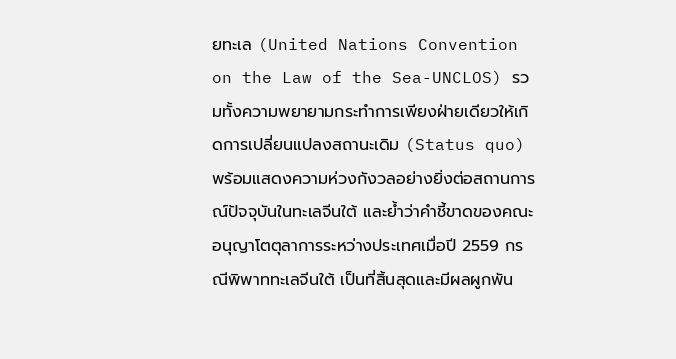ยทะเล (United Nations Convention on the Law of the Sea-UNCLOS) รวมทั้งความพยายามกระทำการเพียงฝ่ายเดียวให้เกิดการเปลี่ยนแปลงสถานะเดิม (Status quo) พร้อมแสดงความห่วงกังวลอย่างยิ่งต่อสถานการณ์ปัจจุบันในทะเลจีนใต้ และย้ำว่าคำชี้ขาดของคณะอนุญาโตตุลาการระหว่างประเทศเมื่อปี 2559 กรณีพิพาททะเลจีนใต้ เป็นที่สิ้นสุดและมีผลผูกพัน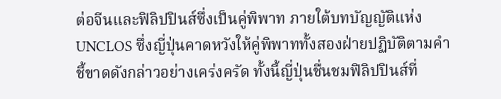ต่อจีนและฟิลิปปินส์ซึ่งเป็นคู่พิพาท ภายใต้บทบัญญัติแห่ง UNCLOS ซึ่งญี่ปุ่นคาดหวังให้คู่พิพาททั้งสองฝ่ายปฏิบัติตามคำชี้ขาดดังกล่าวอย่างเคร่งครัด ทั้งนี้ญี่ปุ่นชื่นชมฟิลิปปินส์ที่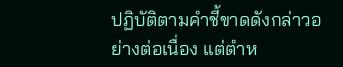ปฏิบัติตามคำชี้ขาดดังกล่าวอย่างต่อเนื่อง แต่ตำห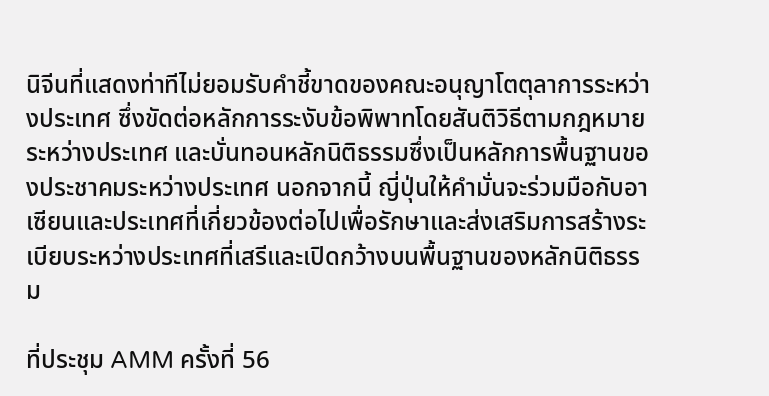นิจีนที่แสดงท่าทีไม่ยอมรับคำชี้ขาดของคณะอนุญาโตตุลาการระหว่างประเทศ ซึ่งขัดต่อหลักการระงับข้อพิพาทโดยสันติวิธีตามกฎหมายระหว่างประเทศ และบั่นทอนหลักนิติธรรมซึ่งเป็นหลักการพื้นฐานของประชาคมระหว่างประเทศ นอกจากนี้ ญี่ปุ่นให้คำมั่นจะร่วมมือกับอาเซียนและประเทศที่เกี่ยวข้องต่อไปเพื่อรักษาและส่งเสริมการสร้างระเบียบระหว่างประเทศที่เสรีและเปิดกว้างบนพื้นฐานของหลักนิติธรรม

ที่ประชุม AMM ครั้งที่ 56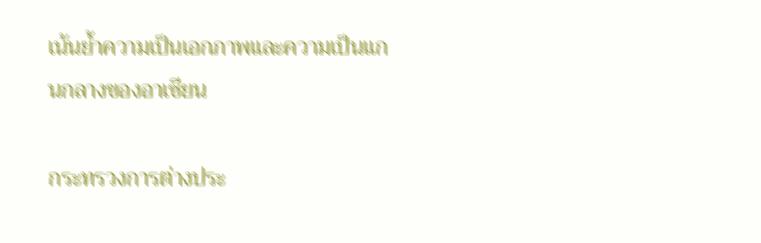เน้นย้ำความเป็นเอกภาพและความเป็นแกนกลางของอาเซียน

กระทรวงการต่างประ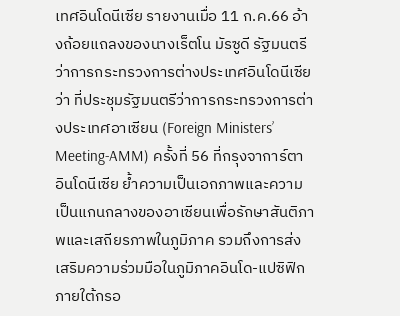เทศอินโดนีเซีย รายงานเมื่อ 11 ก.ค.66 อ้างถ้อยแถลงของนางเร็ตโน มัรซูดี รัฐมนตรีว่าการกระทรวงการต่างประเทศอินโดนีเซีย ว่า ที่ประชุมรัฐมนตรีว่าการกระทรวงการต่างประเทศอาเซียน (Foreign Ministers’ Meeting-AMM) ครั้งที่ 56 ที่กรุงจาการ์ตา อินโดนีเซีย ย้ำความเป็นเอกภาพและความเป็นแกนกลางของอาเซียนเพื่อรักษาสันติภาพและเสถียรภาพในภูมิภาค รวมถึงการส่งเสริมความร่วมมือในภูมิภาคอินโด-แปซิฟิกภายใต้กรอ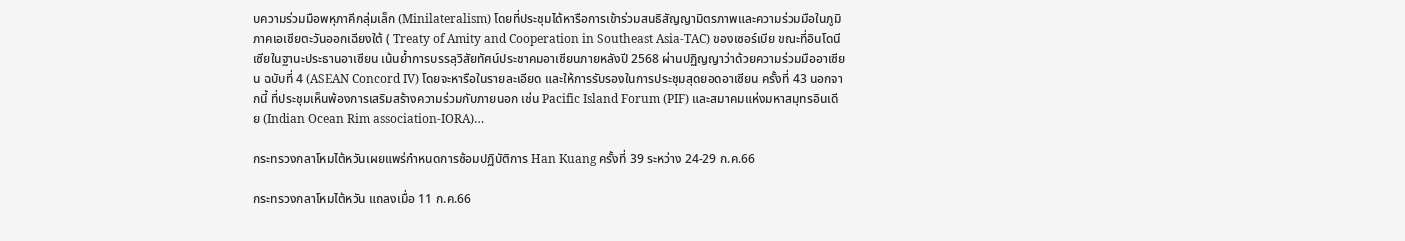บความร่วมมือพหุภาคีกลุ่มเล็ก (Minilateralism) โดยที่ประชุมได้หารือการเข้าร่วมสนธิสัญญามิตรภาพและความร่วมมือในภูมิภาคเอเชียตะวันออกเฉียงใต้ ( Treaty of Amity and Cooperation in Southeast Asia-TAC) ของเซอร์เบีย ขณะที่อินโดนีเซียในฐานะประธานอาเซียน เน้นย้ำการบรรลุวิสัยทัศน์ประชาคมอาเซียนภายหลังปี 2568 ผ่านปฏิญญาว่าด้วยความร่วมมืออาเซียน ฉบับที่ 4 (ASEAN Concord IV) โดยจะหารือในรายละเอียด และให้การรับรองในการประชุมสุดยอดอาเซียน ครั้งที่ 43 นอกจากนี้ ที่ประชุมเห็นพ้องการเสริมสร้างความร่วมกับภายนอก เช่น Pacific Island Forum (PIF) และสมาคมแห่งมหาสมุทรอินเดีย (Indian Ocean Rim association-IORA)…

กระทรวงกลาโหมไต้หวันเผยแพร่กำหนดการซ้อมปฏิบัติการ Han Kuang ครั้งที่ 39 ระหว่าง 24-29 ก.ค.66

กระทรวงกลาโหมไต้หวัน แถลงเมื่อ 11 ก.ค.66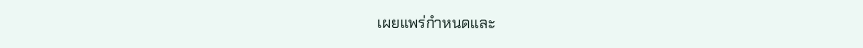เผยแพร่กำหนดและ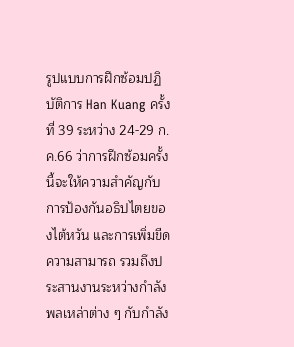รูปแบบการฝึกซ้อมปฏิบัติการ Han Kuang ครั้งที่ 39 ระหว่าง 24-29 ก.ค.66 ว่าการฝึกซ้อมครั้งนี้จะให้ความสำคัญกับการป้องกันอธิปไตยของไต้หวัน และการเพิ่มขีดความสามารถ รวมถึงประสานงานระหว่างกำลังพลเหล่าต่าง ๆ กับกำลัง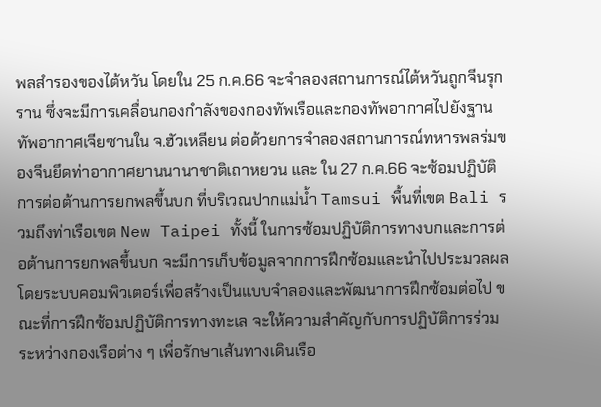พลสำรองของไต้หวัน โดยใน 25 ก.ค.66 จะจำลองสถานการณ์ไต้หวันถูกจีนรุกราน ซึ่งจะมีการเคลื่อนกองกำลังของกองทัพเรือและกองทัพอากาศไปยังฐานทัพอากาศเจียซานใน จ.ฮัวเหลียน ต่อด้วยการจำลองสถานการณ์ทหารพลร่มของจีนยึดท่าอากาศยานนานาชาติเถาหยวน และ ใน 27 ก.ค.66 จะซ้อมปฏิบัติการต่อต้านการยกพลขึ้นบก ที่บริเวณปากแม่น้ำ Tamsui พื้นที่เขต Bali รวมถึงท่าเรือเขต New Taipei ทั้งนี้ ในการซ้อมปฏิบัติการทางบกและการต่อต้านการยกพลขึ้นบก จะมีการเก็บข้อมูลจากการฝึกซ้อมและนำไปประมวลผลโดยระบบคอมพิวเตอร์เพื่อสร้างเป็นแบบจำลองและพัฒนาการฝึกซ้อมต่อไป ขณะที่การฝึกซ้อมปฏิบัติการทางทะเล จะให้ความสำคัญกับการปฏิบัติการร่วมระหว่างกองเรือต่าง ๆ เพื่อรักษาเส้นทางเดินเรือ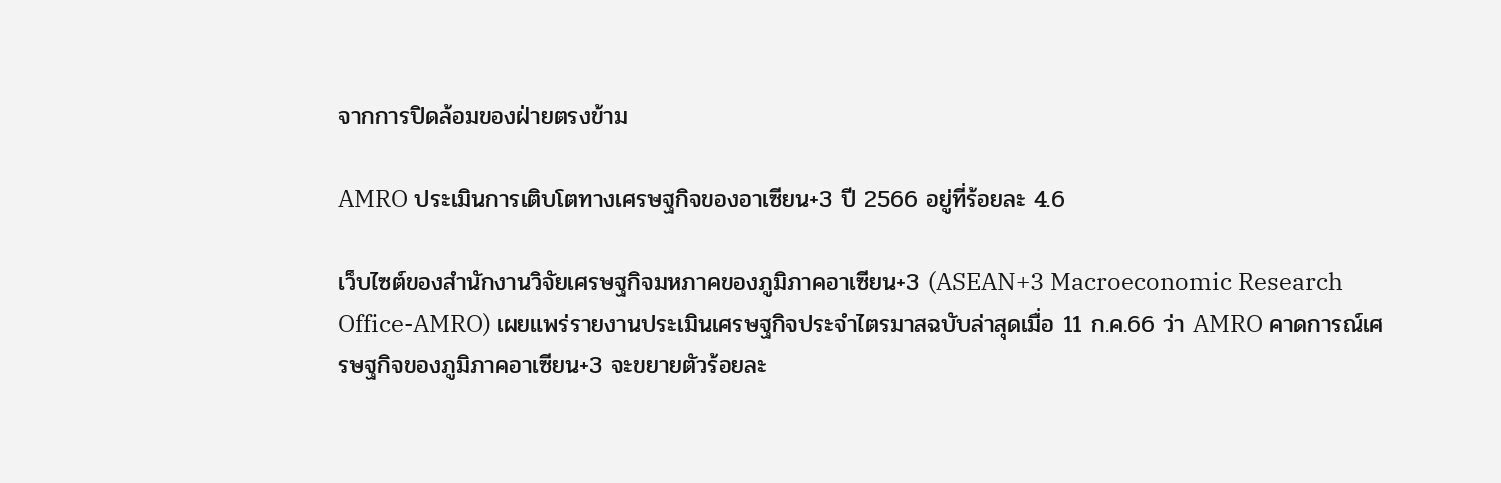จากการปิดล้อมของฝ่ายตรงข้าม

AMRO ประเมินการเติบโตทางเศรษฐกิจของอาเซียน+3 ปี 2566 อยู่ที่ร้อยละ 4.6

เว็บไซต์ของสำนักงานวิจัยเศรษฐกิจมหภาคของภูมิภาคอาเซียน+3 (ASEAN+3 Macroeconomic Research Office-AMRO) เผยแพร่รายงานประเมินเศรษฐกิจประจำไตรมาสฉบับล่าสุดเมื่อ 11 ก.ค.66 ว่า AMRO คาดการณ์เศรษฐกิจของภูมิภาคอาเซียน+3 จะขยายตัวร้อยละ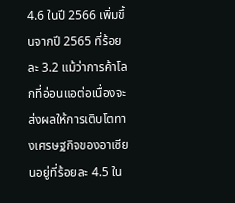4.6 ในปี 2566 เพิ่มขึ้นจากปี 2565 ที่ร้อยละ 3.2 แม้ว่าการค้าโลกที่อ่อนแอต่อเนื่องจะส่งผลให้การเติบโตทางเศรษฐกิจของอาเซียนอยู่ที่ร้อยละ 4.5 ใน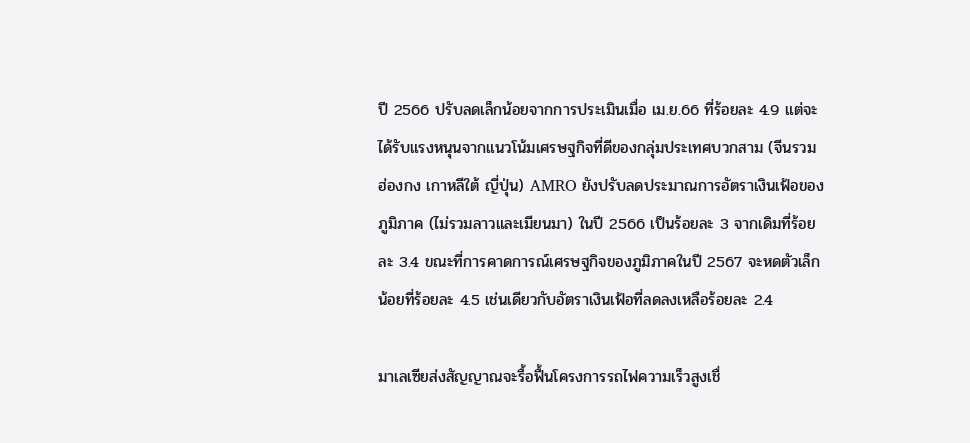ปี 2566 ปรับลดเล็กน้อยจากการประเมินเมื่อ เม.ย.66 ที่ร้อยละ 4.9 แต่จะได้รับแรงหนุนจากแนวโน้มเศรษฐกิจที่ดีของกลุ่มประเทศบวกสาม (จีนรวมฮ่องกง เกาหลีใต้ ญี่ปุ่น) AMRO ยังปรับลดประมาณการอัตราเงินเฟ้อของภูมิภาค (ไม่รวมลาวและเมียนมา) ในปี 2566 เป็นร้อยละ 3 จากเดิมที่ร้อยละ 3.4 ขณะที่การคาดการณ์เศรษฐกิจของภูมิภาคในปี 2567 จะหดตัวเล็กน้อยที่ร้อยละ 4.5 เช่นเดียวกับอัตราเงินเฟ้อที่ลดลงเหลือร้อยละ 2.4

มาเลเซียส่งสัญญาณจะรื้อฟื้นโครงการรถไฟความเร็วสูงเชื่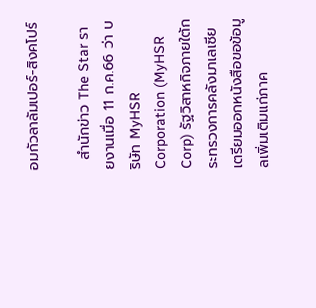อมกัวลาลัมเปอร์-สิงคโปร์

  สำนักข่าว The Star รายงานเมื่อ 11 ก.ค.66 ว่า บริษัท MyHSR Corporation (MyHSR Corp) รัฐวิสาหกิจภายใต้กระทรวงการคลังมาเลเซีย เตรียมออกหนังสือขอข้อมูลเพิ่มเติมแก่ภาค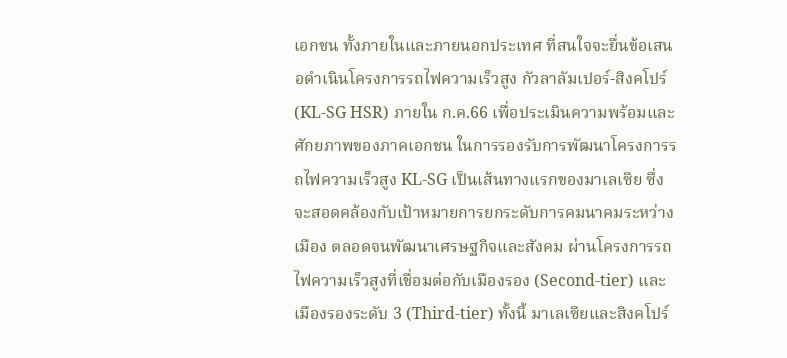เอกชน ทั้งภายในและภายนอกประเทศ ที่สนใจจะยื่นข้อเสนอดำเนินโครงการรถไฟความเร็วสูง กัวลาลัมเปอร์-สิงคโปร์ (KL-SG HSR) ภายใน ก.ค.66 เพื่อประเมินความพร้อมและศักยภาพของภาคเอกชน ในการรองรับการพัฒนาโครงการรถไฟความเร็วสูง KL-SG เป็นเส้นทางแรกของมาเลเซีย ซึ่งจะสอดคล้องกับเป้าหมายการยกระดับการคมนาคมระหว่างเมือง ตลอดจนพัฒนาเศรษฐกิจและสังคม ผ่านโครงการรถไฟความเร็วสูงที่เชื่อมต่อกับเมืองรอง (Second-tier) และเมืองรองระดับ 3 (Third-tier) ทั้งนี้ มาเลเซียและสิงคโปร์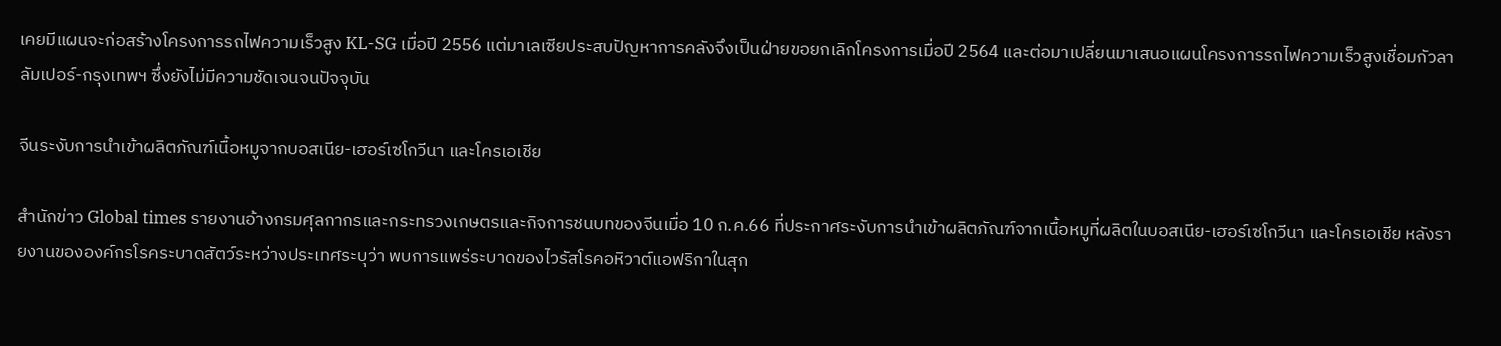เคยมีแผนจะก่อสร้างโครงการรถไฟความเร็วสูง KL-SG เมื่อปี 2556 แต่มาเลเซียประสบปัญหาการคลังจึงเป็นฝ่ายขอยกเลิกโครงการเมื่อปี 2564 และต่อมาเปลี่ยนมาเสนอแผนโครงการรถไฟความเร็วสูงเชื่อมกัวลาลัมเปอร์-กรุงเทพฯ ซึ่งยังไม่มีความชัดเจนจนปัจจุบัน

จีนระงับการนำเข้าผลิตภัณฑ์เนื้อหมูจากบอสเนีย-เฮอร์เซโกวีนา และโครเอเชีย

สำนักข่าว Global times รายงานอ้างกรมศุลกากรและกระทรวงเกษตรและกิจการชนบทของจีนเมื่อ 10 ก.ค.66 ที่ประกาศระงับการนำเข้าผลิตภัณฑ์จากเนื้อหมูที่ผลิตในบอสเนีย-เฮอร์เซโกวีนา และโครเอเชีย หลังรายงานขององค์กรโรคระบาดสัตว์ระหว่างประเทศระบุว่า พบการแพร่ระบาดของไวรัสโรคอหิวาต์แอฟริกาในสุก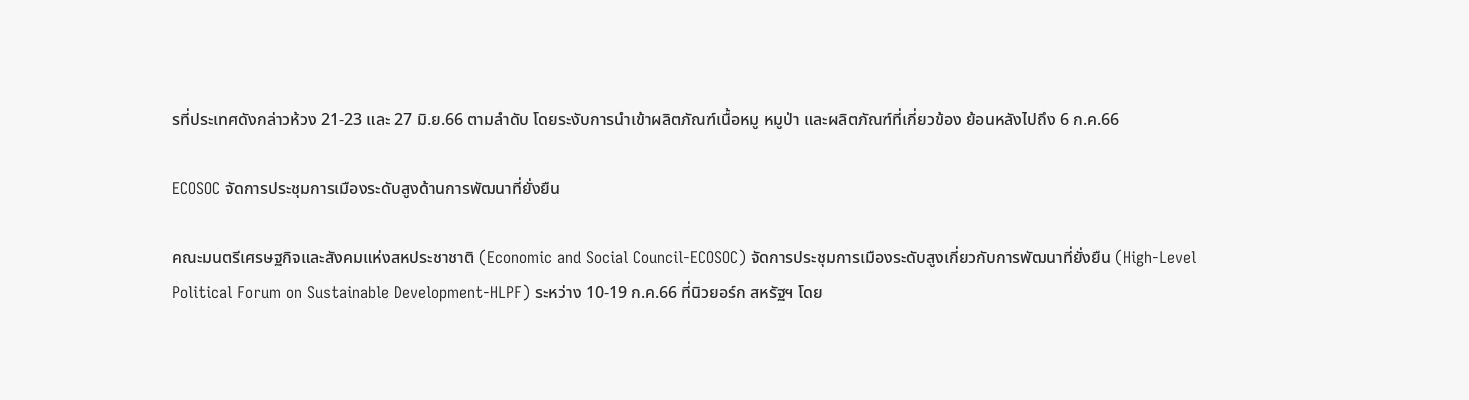รที่ประเทศดังกล่าวห้วง 21-23 และ 27 มิ.ย.66 ตามลำดับ โดยระงับการนำเข้าผลิตภัณฑ์เนื้อหมู หมูป่า และผลิตภัณฑ์ที่เกี่ยวข้อง ย้อนหลังไปถึง 6 ก.ค.66

ECOSOC จัดการประชุมการเมืองระดับสูงด้านการพัฒนาที่ยั่งยืน

คณะมนตรีเศรษฐกิจและสังคมแห่งสหประชาชาติ (Economic and Social Council-ECOSOC) จัดการประชุมการเมืองระดับสูงเกี่ยวกับการพัฒนาที่ยั่งยืน (High-Level Political Forum on Sustainable Development-HLPF) ระหว่าง 10-19 ก.ค.66 ที่นิวยอร์ก สหรัฐฯ โดย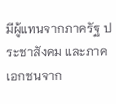มีผู้แทนจากภาครัฐ ประชาสังคม และภาคเอกชนจาก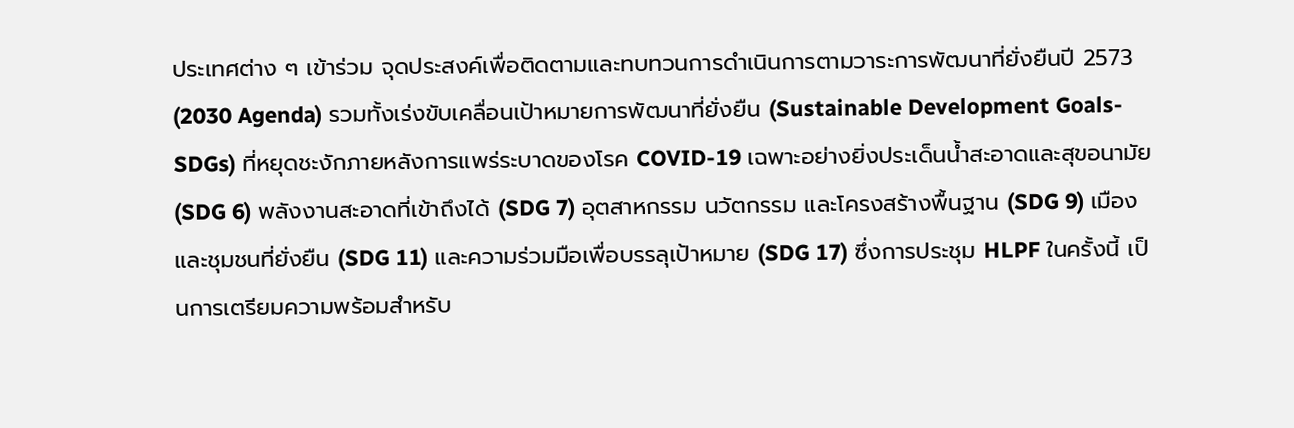ประเทศต่าง ๆ เข้าร่วม จุดประสงค์เพื่อติดตามและทบทวนการดำเนินการตามวาระการพัฒนาที่ยั่งยืนปี 2573 (2030 Agenda) รวมทั้งเร่งขับเคลื่อนเป้าหมายการพัฒนาที่ยั่งยืน (Sustainable Development Goals-SDGs) ที่หยุดชะงักภายหลังการแพร่ระบาดของโรค COVID-19 เฉพาะอย่างยิ่งประเด็นน้ำสะอาดและสุขอนามัย (SDG 6) พลังงานสะอาดที่เข้าถึงได้ (SDG 7) อุตสาหกรรม นวัตกรรม และโครงสร้างพื้นฐาน (SDG 9) เมืองและชุมชนที่ยั่งยืน (SDG 11) และความร่วมมือเพื่อบรรลุเป้าหมาย (SDG 17) ซึ่งการประชุม HLPF ในครั้งนี้ เป็นการเตรียมความพร้อมสำหรับ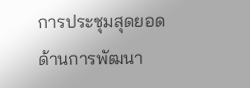การประชุมสุดยอดด้านการพัฒนา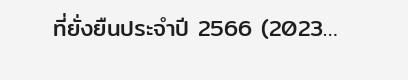ที่ยั่งยืนประจำปี 2566 (2023…